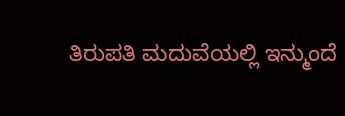ತಿರುಪತಿ ಮದುವೆಯಲ್ಲಿ ಇನ್ಮುಂದೆ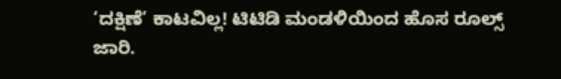‘ದಕ್ಷಿಣೆ’ ಕಾಟವಿಲ್ಲ! ಟಿಟಿಡಿ ಮಂಡಳಿಯಿಂದ ಹೊಸ ರೂಲ್ಸ್ ಜಾರಿ.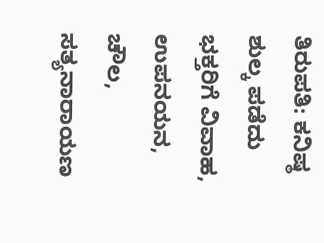ತಿರುಪತಿ: ಕನಿಷ್ಠ ಶುಲ್ಕ ಪಡೆದು ಭಕ್ತರಿಗೆ ವಿವಾಹ, ಉಪನಯನ, ಚೌಲ, ಸತ್ಯನಾರಾಯಣ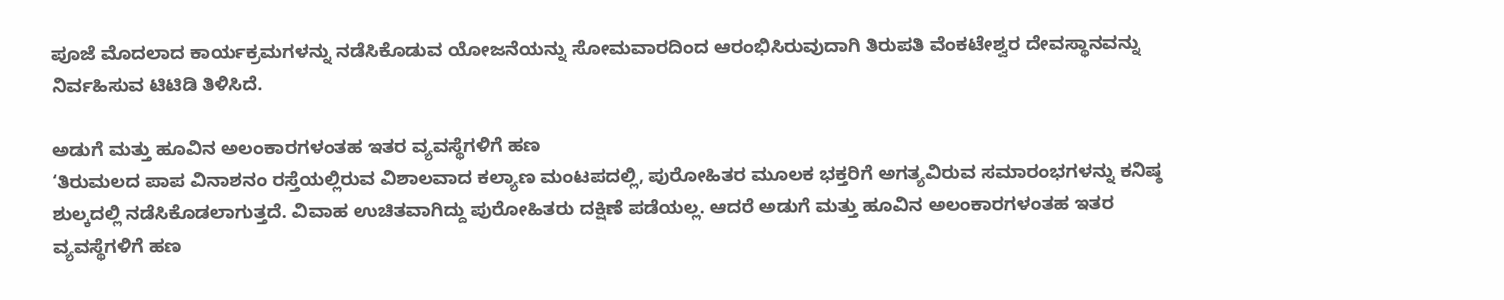ಪೂಜೆ ಮೊದಲಾದ ಕಾರ್ಯಕ್ರಮಗಳನ್ನು ನಡೆಸಿಕೊಡುವ ಯೋಜನೆಯನ್ನು ಸೋಮವಾರದಿಂದ ಆರಂಭಿಸಿರುವುದಾಗಿ ತಿರುಪತಿ ವೆಂಕಟೇಶ್ವರ ದೇವಸ್ಥಾನವನ್ನು ನಿರ್ವಹಿಸುವ ಟಿಟಿಡಿ ತಿಳಿಸಿದೆ.

ಅಡುಗೆ ಮತ್ತು ಹೂವಿನ ಅಲಂಕಾರಗಳಂತಹ ಇತರ ವ್ಯವಸ್ಥೆಗಳಿಗೆ ಹಣ
‘ತಿರುಮಲದ ಪಾಪ ವಿನಾಶನಂ ರಸ್ತೆಯಲ್ಲಿರುವ ವಿಶಾಲವಾದ ಕಲ್ಯಾಣ ಮಂಟಪದಲ್ಲಿ, ಪುರೋಹಿತರ ಮೂಲಕ ಭಕ್ತರಿಗೆ ಅಗತ್ಯವಿರುವ ಸಮಾರಂಭಗಳನ್ನು ಕನಿಷ್ಠ ಶುಲ್ಕದಲ್ಲಿ ನಡೆಸಿಕೊಡಲಾಗುತ್ತದೆ. ವಿವಾಹ ಉಚಿತವಾಗಿದ್ದು ಪುರೋಹಿತರು ದಕ್ಷಿಣೆ ಪಡೆಯಲ್ಲ. ಆದರೆ ಅಡುಗೆ ಮತ್ತು ಹೂವಿನ ಅಲಂಕಾರಗಳಂತಹ ಇತರ ವ್ಯವಸ್ಥೆಗಳಿಗೆ ಹಣ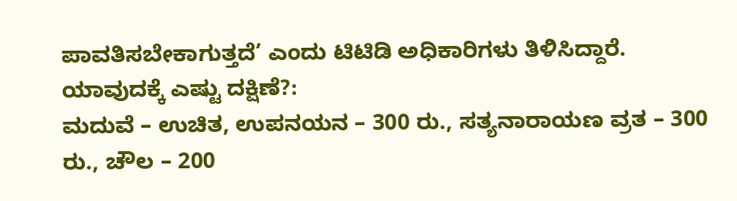ಪಾವತಿಸಬೇಕಾಗುತ್ತದೆ’ ಎಂದು ಟಿಟಿಡಿ ಅಧಿಕಾರಿಗಳು ತಿಳಿಸಿದ್ದಾರೆ.
ಯಾವುದಕ್ಕೆ ಎಷ್ಟು ದಕ್ಷಿಣೆ?:
ಮದುವೆ – ಉಚಿತ, ಉಪನಯನ – 300 ರು., ಸತ್ಯನಾರಾಯಣ ವ್ರತ – 300 ರು., ಚೌಲ – 200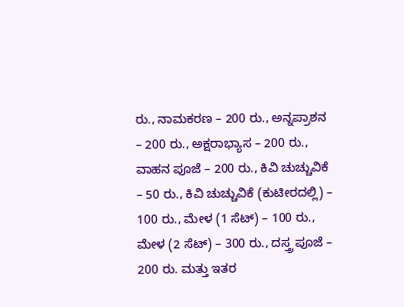ರು., ನಾಮಕರಣ – 200 ರು., ಅನ್ನಪ್ರಾಶನ – 200 ರು., ಅಕ್ಷರಾಭ್ಯಾಸ – 200 ರು., ವಾಹನ ಪೂಜೆ – 200 ರು., ಕಿವಿ ಚುಚ್ಚುವಿಕೆ – 50 ರು., ಕಿವಿ ಚುಚ್ಚುವಿಕೆ (ಕುಟೀರದಲ್ಲಿ) – 100 ರು., ಮೇಳ (1 ಸೆಟ್) – 100 ರು., ಮೇಳ (2 ಸೆಟ್) – 300 ರು., ದಸ್ತ್ರ ಪೂಜೆ – 200 ರು. ಮತ್ತು ಇತರ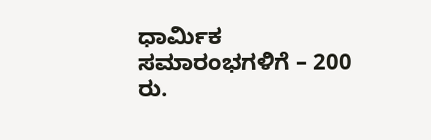ಧಾರ್ಮಿಕ ಸಮಾರಂಭಗಳಿಗೆ – 200 ರು.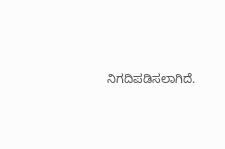ನಿಗದಿಪಡಿಸಲಾಗಿದೆ.